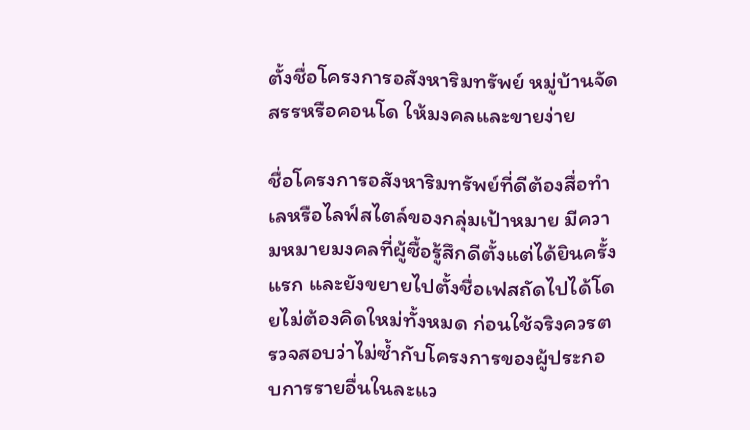ตั้งชื่อโครงการอสังหาริมทรัพย์ หมู่บ้านจัดสรรหรือคอนโด ให้มงคลและขายง่าย

ชื่อโครงการอสังหาริมทรัพย์ที่ดีต้องสื่อทำเลหรือไลฟ์สไตล์ของกลุ่มเป้าหมาย มีความหมายมงคลที่ผู้ซื้อรู้สึกดีตั้งแต่ได้ยินครั้งแรก และยังขยายไปตั้งชื่อเฟสถัดไปได้โดยไม่ต้องคิดใหม่ทั้งหมด ก่อนใช้จริงควรตรวจสอบว่าไม่ซ้ำกับโครงการของผู้ประกอบการรายอื่นในละแว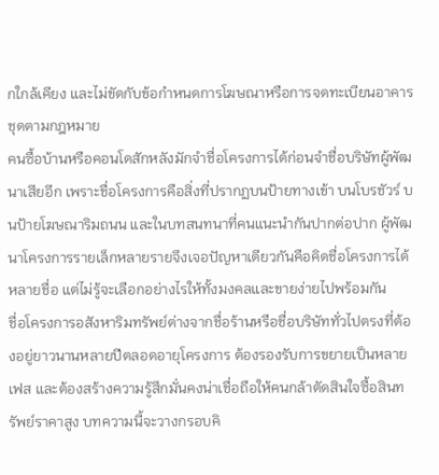กใกล้เคียง และไม่ขัดกับข้อกำหนดการโฆษณาหรือการจดทะเบียนอาคารชุดตามกฎหมาย
คนซื้อบ้านหรือคอนโดสักหลังมักจำชื่อโครงการได้ก่อนจำชื่อบริษัทผู้พัฒนาเสียอีก เพราะชื่อโครงการคือสิ่งที่ปรากฏบนป้ายทางเข้า บนโบรชัวร์ บนป้ายโฆษณาริมถนน และในบทสนทนาที่คนแนะนำกันปากต่อปาก ผู้พัฒนาโครงการรายเล็กหลายรายจึงเจอปัญหาเดียวกันคือคิดชื่อโครงการได้หลายชื่อ แต่ไม่รู้จะเลือกอย่างไรให้ทั้งมงคลและขายง่ายไปพร้อมกัน
ชื่อโครงการอสังหาริมทรัพย์ต่างจากชื่อร้านหรือชื่อบริษัททั่วไปตรงที่ต้องอยู่ยาวนานหลายปีตลอดอายุโครงการ ต้องรองรับการขยายเป็นหลายเฟส และต้องสร้างความรู้สึกมั่นคงน่าเชื่อถือให้คนกล้าตัดสินใจซื้อสินทรัพย์ราคาสูง บทความนี้จะวางกรอบคิ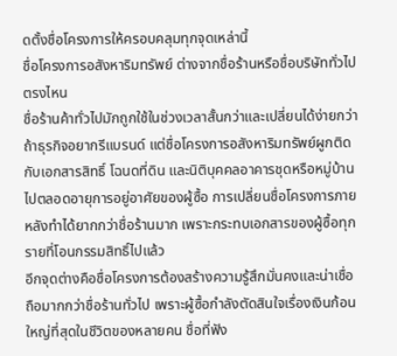ดตั้งชื่อโครงการให้ครอบคลุมทุกจุดเหล่านี้
ชื่อโครงการอสังหาริมทรัพย์ ต่างจากชื่อร้านหรือชื่อบริษัททั่วไปตรงไหน
ชื่อร้านค้าทั่วไปมักถูกใช้ในช่วงเวลาสั้นกว่าและเปลี่ยนได้ง่ายกว่าถ้าธุรกิจอยากรีแบรนด์ แต่ชื่อโครงการอสังหาริมทรัพย์ผูกติดกับเอกสารสิทธิ์ โฉนดที่ดิน และนิติบุคคลอาคารชุดหรือหมู่บ้านไปตลอดอายุการอยู่อาศัยของผู้ซื้อ การเปลี่ยนชื่อโครงการภายหลังทำได้ยากกว่าชื่อร้านมาก เพราะกระทบเอกสารของผู้ซื้อทุกรายที่โอนกรรมสิทธิ์ไปแล้ว
อีกจุดต่างคือชื่อโครงการต้องสร้างความรู้สึกมั่นคงและน่าเชื่อถือมากกว่าชื่อร้านทั่วไป เพราะผู้ซื้อกำลังตัดสินใจเรื่องเงินก้อนใหญ่ที่สุดในชีวิตของหลายคน ชื่อที่ฟัง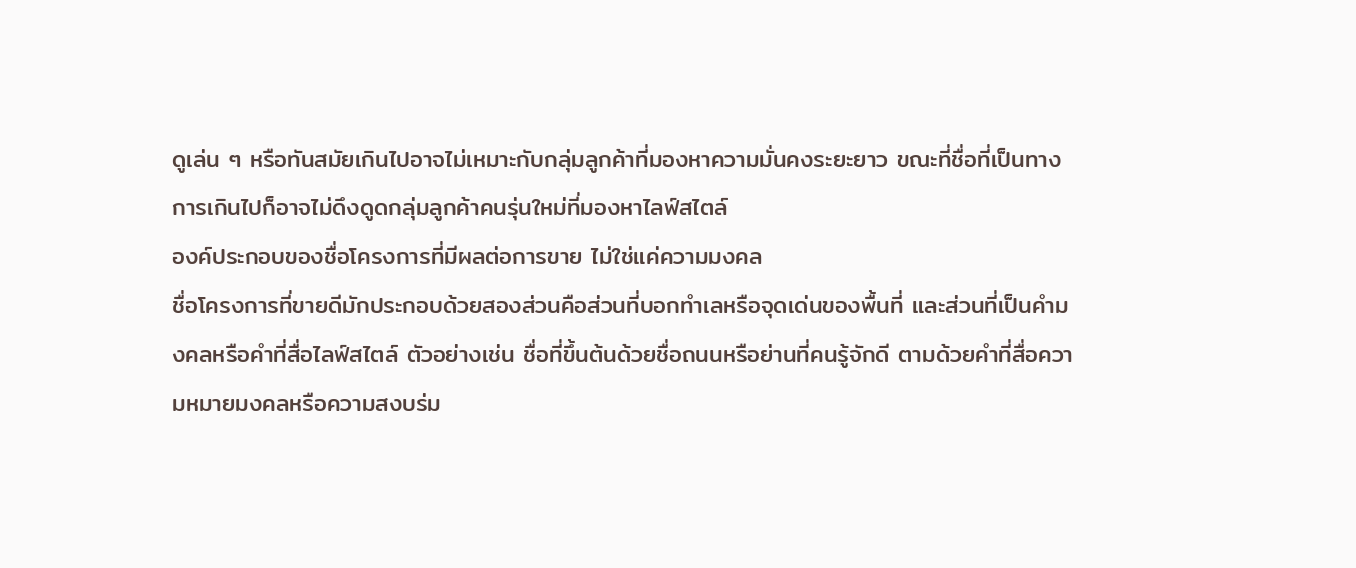ดูเล่น ๆ หรือทันสมัยเกินไปอาจไม่เหมาะกับกลุ่มลูกค้าที่มองหาความมั่นคงระยะยาว ขณะที่ชื่อที่เป็นทางการเกินไปก็อาจไม่ดึงดูดกลุ่มลูกค้าคนรุ่นใหม่ที่มองหาไลฟ์สไตล์
องค์ประกอบของชื่อโครงการที่มีผลต่อการขาย ไม่ใช่แค่ความมงคล
ชื่อโครงการที่ขายดีมักประกอบด้วยสองส่วนคือส่วนที่บอกทำเลหรือจุดเด่นของพื้นที่ และส่วนที่เป็นคำมงคลหรือคำที่สื่อไลฟ์สไตล์ ตัวอย่างเช่น ชื่อที่ขึ้นต้นด้วยชื่อถนนหรือย่านที่คนรู้จักดี ตามด้วยคำที่สื่อความหมายมงคลหรือความสงบร่ม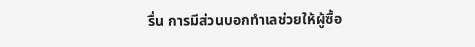รื่น การมีส่วนบอกทำเลช่วยให้ผู้ซื้อ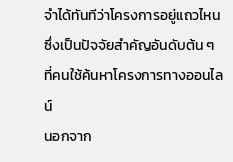จำได้ทันทีว่าโครงการอยู่แถวไหน ซึ่งเป็นปัจจัยสำคัญอันดับต้น ๆ ที่คนใช้ค้นหาโครงการทางออนไลน์
นอกจาก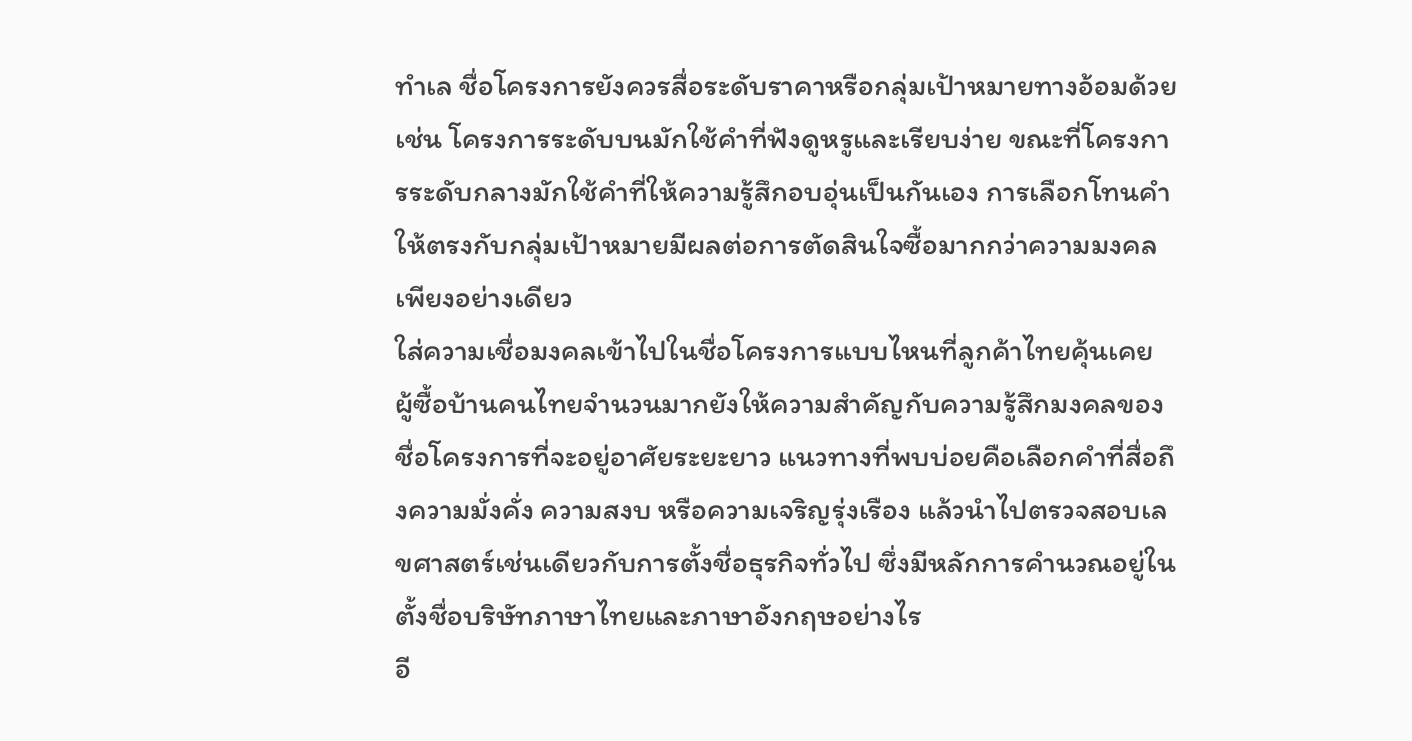ทำเล ชื่อโครงการยังควรสื่อระดับราคาหรือกลุ่มเป้าหมายทางอ้อมด้วย เช่น โครงการระดับบนมักใช้คำที่ฟังดูหรูและเรียบง่าย ขณะที่โครงการระดับกลางมักใช้คำที่ให้ความรู้สึกอบอุ่นเป็นกันเอง การเลือกโทนคำให้ตรงกับกลุ่มเป้าหมายมีผลต่อการตัดสินใจซื้อมากกว่าความมงคลเพียงอย่างเดียว
ใส่ความเชื่อมงคลเข้าไปในชื่อโครงการแบบไหนที่ลูกค้าไทยคุ้นเคย
ผู้ซื้อบ้านคนไทยจำนวนมากยังให้ความสำคัญกับความรู้สึกมงคลของชื่อโครงการที่จะอยู่อาศัยระยะยาว แนวทางที่พบบ่อยคือเลือกคำที่สื่อถึงความมั่งคั่ง ความสงบ หรือความเจริญรุ่งเรือง แล้วนำไปตรวจสอบเลขศาสตร์เช่นเดียวกับการตั้งชื่อธุรกิจทั่วไป ซึ่งมีหลักการคำนวณอยู่ในตั้งชื่อบริษัทภาษาไทยและภาษาอังกฤษอย่างไร
อี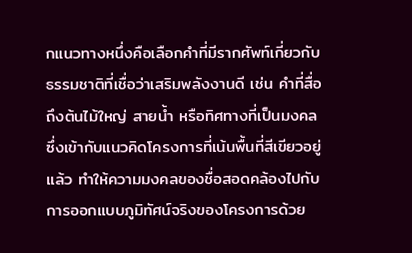กแนวทางหนึ่งคือเลือกคำที่มีรากศัพท์เกี่ยวกับธรรมชาติที่เชื่อว่าเสริมพลังงานดี เช่น คำที่สื่อถึงต้นไม้ใหญ่ สายน้ำ หรือทิศทางที่เป็นมงคล ซึ่งเข้ากับแนวคิดโครงการที่เน้นพื้นที่สีเขียวอยู่แล้ว ทำให้ความมงคลของชื่อสอดคล้องไปกับการออกแบบภูมิทัศน์จริงของโครงการด้วย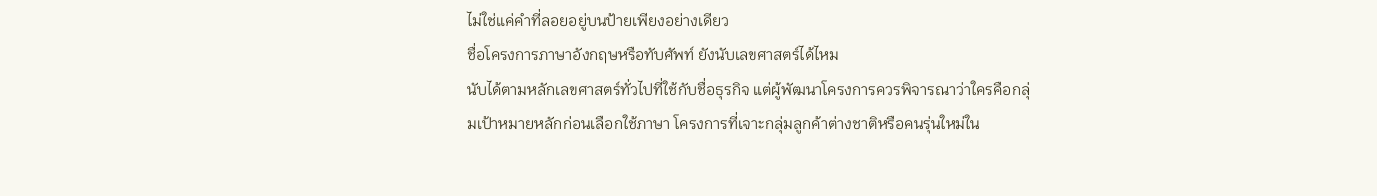ไม่ใช่แค่คำที่ลอยอยู่บนป้ายเพียงอย่างเดียว
ชื่อโครงการภาษาอังกฤษหรือทับศัพท์ ยังนับเลขศาสตร์ได้ไหม
นับได้ตามหลักเลขศาสตร์ทั่วไปที่ใช้กับชื่อธุรกิจ แต่ผู้พัฒนาโครงการควรพิจารณาว่าใครคือกลุ่มเป้าหมายหลักก่อนเลือกใช้ภาษา โครงการที่เจาะกลุ่มลูกค้าต่างชาติหรือคนรุ่นใหม่ใน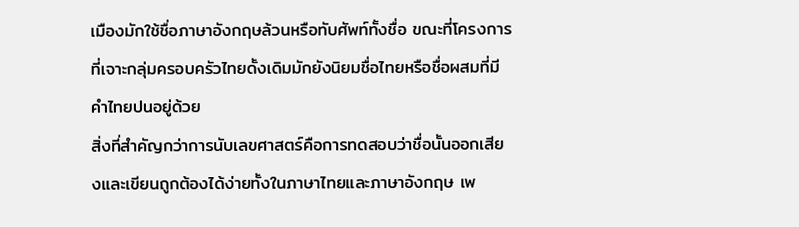เมืองมักใช้ชื่อภาษาอังกฤษล้วนหรือทับศัพท์ทั้งชื่อ ขณะที่โครงการที่เจาะกลุ่มครอบครัวไทยดั้งเดิมมักยังนิยมชื่อไทยหรือชื่อผสมที่มีคำไทยปนอยู่ด้วย
สิ่งที่สำคัญกว่าการนับเลขศาสตร์คือการทดสอบว่าชื่อนั้นออกเสียงและเขียนถูกต้องได้ง่ายทั้งในภาษาไทยและภาษาอังกฤษ เพ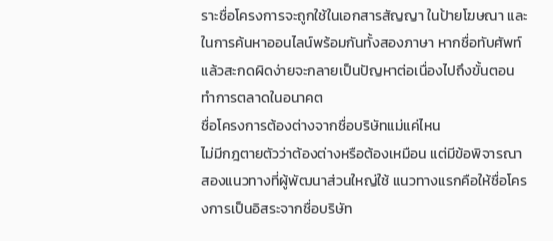ราะชื่อโครงการจะถูกใช้ในเอกสารสัญญา ในป้ายโฆษณา และในการค้นหาออนไลน์พร้อมกันทั้งสองภาษา หากชื่อทับศัพท์แล้วสะกดผิดง่ายจะกลายเป็นปัญหาต่อเนื่องไปถึงขั้นตอนทำการตลาดในอนาคต
ชื่อโครงการต้องต่างจากชื่อบริษัทแม่แค่ไหน
ไม่มีกฎตายตัวว่าต้องต่างหรือต้องเหมือน แต่มีข้อพิจารณาสองแนวทางที่ผู้พัฒนาส่วนใหญ่ใช้ แนวทางแรกคือให้ชื่อโครงการเป็นอิสระจากชื่อบริษัท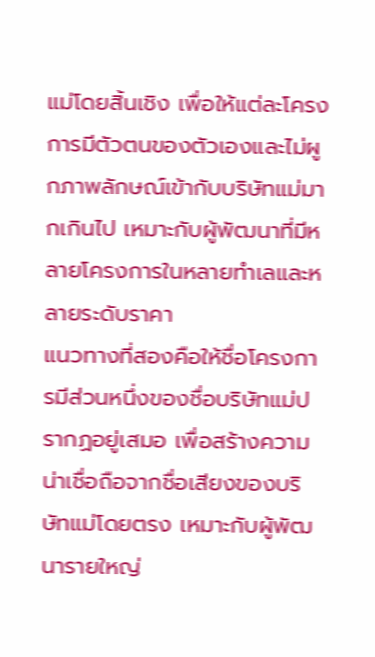แม่โดยสิ้นเชิง เพื่อให้แต่ละโครงการมีตัวตนของตัวเองและไม่ผูกภาพลักษณ์เข้ากับบริษัทแม่มากเกินไป เหมาะกับผู้พัฒนาที่มีหลายโครงการในหลายทำเลและหลายระดับราคา
แนวทางที่สองคือให้ชื่อโครงการมีส่วนหนึ่งของชื่อบริษัทแม่ปรากฏอยู่เสมอ เพื่อสร้างความน่าเชื่อถือจากชื่อเสียงของบริษัทแม่โดยตรง เหมาะกับผู้พัฒนารายใหญ่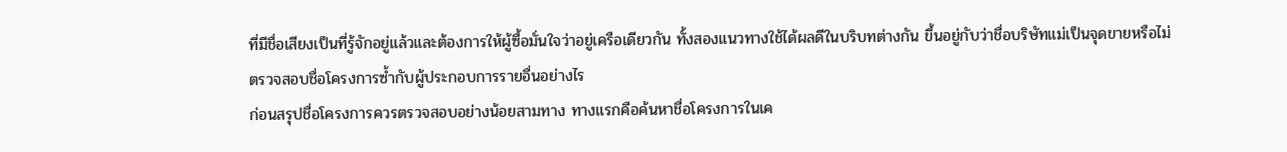ที่มีชื่อเสียงเป็นที่รู้จักอยู่แล้วและต้องการให้ผู้ซื้อมั่นใจว่าอยู่เครือเดียวกัน ทั้งสองแนวทางใช้ได้ผลดีในบริบทต่างกัน ขึ้นอยู่กับว่าชื่อบริษัทแม่เป็นจุดขายหรือไม่
ตรวจสอบชื่อโครงการซ้ำกับผู้ประกอบการรายอื่นอย่างไร
ก่อนสรุปชื่อโครงการควรตรวจสอบอย่างน้อยสามทาง ทางแรกคือค้นหาชื่อโครงการในเค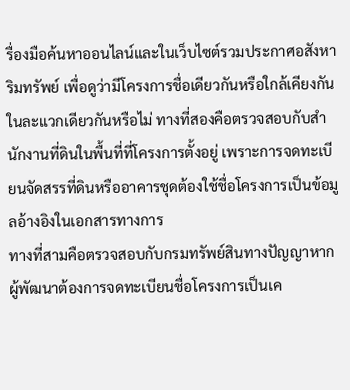รื่องมือค้นหาออนไลน์และในเว็บไซต์รวมประกาศอสังหาริมทรัพย์ เพื่อดูว่ามีโครงการชื่อเดียวกันหรือใกล้เคียงกันในละแวกเดียวกันหรือไม่ ทางที่สองคือตรวจสอบกับสำนักงานที่ดินในพื้นที่ที่โครงการตั้งอยู่ เพราะการจดทะเบียนจัดสรรที่ดินหรืออาคารชุดต้องใช้ชื่อโครงการเป็นข้อมูลอ้างอิงในเอกสารทางการ
ทางที่สามคือตรวจสอบกับกรมทรัพย์สินทางปัญญาหากผู้พัฒนาต้องการจดทะเบียนชื่อโครงการเป็นเค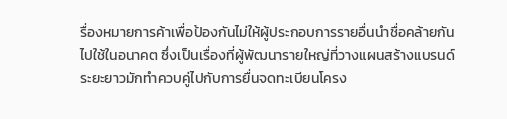รื่องหมายการค้าเพื่อป้องกันไม่ให้ผู้ประกอบการรายอื่นนำชื่อคล้ายกันไปใช้ในอนาคต ซึ่งเป็นเรื่องที่ผู้พัฒนารายใหญ่ที่วางแผนสร้างแบรนด์ระยะยาวมักทำควบคู่ไปกับการยื่นจดทะเบียนโครง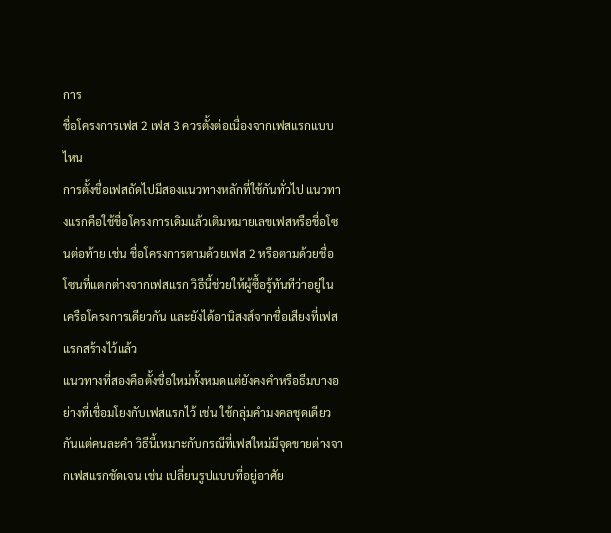การ
ชื่อโครงการเฟส 2 เฟส 3 ควรตั้งต่อเนื่องจากเฟสแรกแบบไหน
การตั้งชื่อเฟสถัดไปมีสองแนวทางหลักที่ใช้กันทั่วไป แนวทางแรกคือใช้ชื่อโครงการเดิมแล้วเติมหมายเลขเฟสหรือชื่อโซนต่อท้าย เช่น ชื่อโครงการตามด้วยเฟส 2 หรือตามด้วยชื่อโซนที่แตกต่างจากเฟสแรก วิธีนี้ช่วยให้ผู้ซื้อรู้ทันทีว่าอยู่ในเครือโครงการเดียวกัน และยังได้อานิสงส์จากชื่อเสียงที่เฟสแรกสร้างไว้แล้ว
แนวทางที่สองคือตั้งชื่อใหม่ทั้งหมดแต่ยังคงคำหรือธีมบางอย่างที่เชื่อมโยงกับเฟสแรกไว้ เช่น ใช้กลุ่มคำมงคลชุดเดียวกันแต่คนละคำ วิธีนี้เหมาะกับกรณีที่เฟสใหม่มีจุดขายต่างจากเฟสแรกชัดเจน เช่น เปลี่ยนรูปแบบที่อยู่อาศัย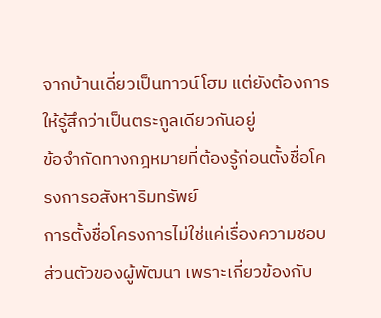จากบ้านเดี่ยวเป็นทาวน์โฮม แต่ยังต้องการให้รู้สึกว่าเป็นตระกูลเดียวกันอยู่
ข้อจำกัดทางกฎหมายที่ต้องรู้ก่อนตั้งชื่อโครงการอสังหาริมทรัพย์
การตั้งชื่อโครงการไม่ใช่แค่เรื่องความชอบส่วนตัวของผู้พัฒนา เพราะเกี่ยวข้องกับ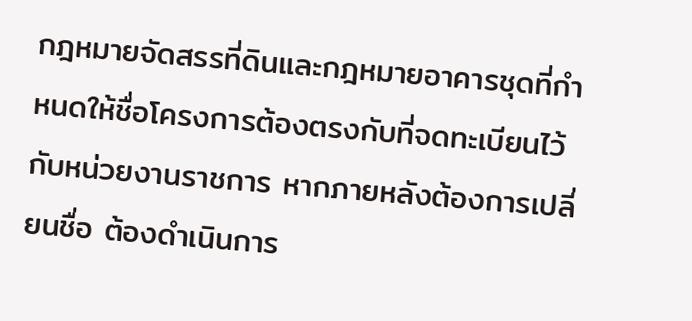กฎหมายจัดสรรที่ดินและกฎหมายอาคารชุดที่กำหนดให้ชื่อโครงการต้องตรงกับที่จดทะเบียนไว้กับหน่วยงานราชการ หากภายหลังต้องการเปลี่ยนชื่อ ต้องดำเนินการ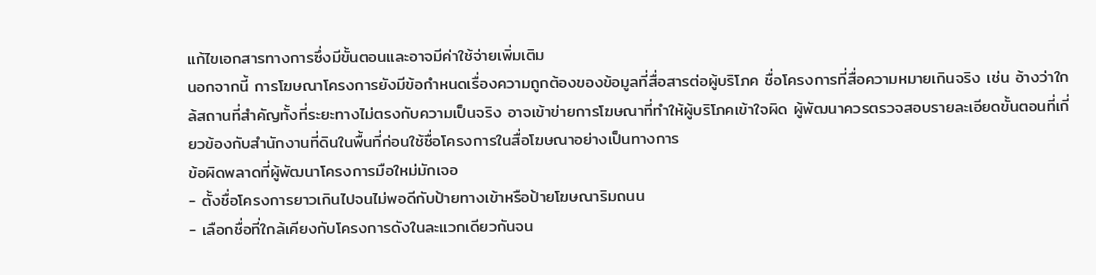แก้ไขเอกสารทางการซึ่งมีขั้นตอนและอาจมีค่าใช้จ่ายเพิ่มเติม
นอกจากนี้ การโฆษณาโครงการยังมีข้อกำหนดเรื่องความถูกต้องของข้อมูลที่สื่อสารต่อผู้บริโภค ชื่อโครงการที่สื่อความหมายเกินจริง เช่น อ้างว่าใกล้สถานที่สำคัญทั้งที่ระยะทางไม่ตรงกับความเป็นจริง อาจเข้าข่ายการโฆษณาที่ทำให้ผู้บริโภคเข้าใจผิด ผู้พัฒนาควรตรวจสอบรายละเอียดขั้นตอนที่เกี่ยวข้องกับสำนักงานที่ดินในพื้นที่ก่อนใช้ชื่อโครงการในสื่อโฆษณาอย่างเป็นทางการ
ข้อผิดพลาดที่ผู้พัฒนาโครงการมือใหม่มักเจอ
- ตั้งชื่อโครงการยาวเกินไปจนไม่พอดีกับป้ายทางเข้าหรือป้ายโฆษณาริมถนน
- เลือกชื่อที่ใกล้เคียงกับโครงการดังในละแวกเดียวกันจน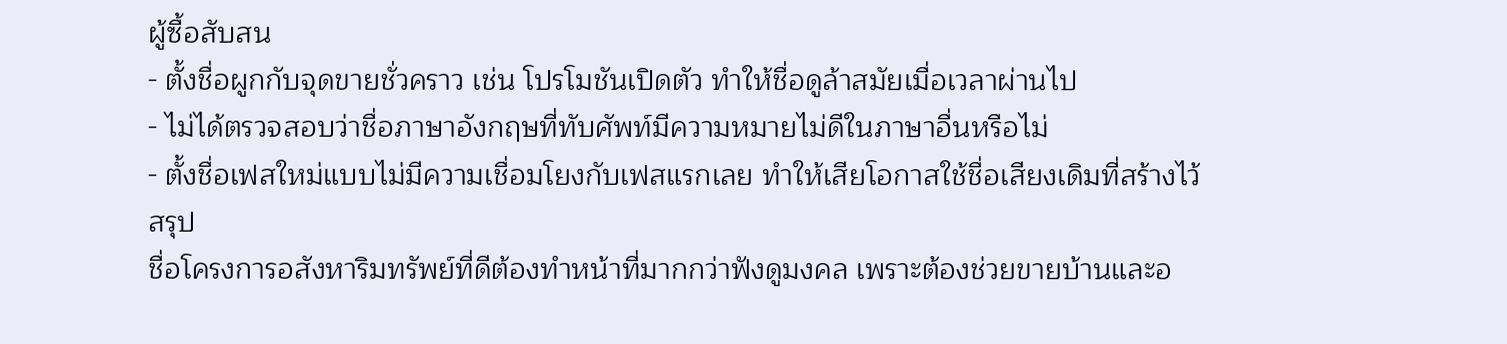ผู้ซื้อสับสน
- ตั้งชื่อผูกกับจุดขายชั่วคราว เช่น โปรโมชันเปิดตัว ทำให้ชื่อดูล้าสมัยเมื่อเวลาผ่านไป
- ไม่ได้ตรวจสอบว่าชื่อภาษาอังกฤษที่ทับศัพท์มีความหมายไม่ดีในภาษาอื่นหรือไม่
- ตั้งชื่อเฟสใหม่แบบไม่มีความเชื่อมโยงกับเฟสแรกเลย ทำให้เสียโอกาสใช้ชื่อเสียงเดิมที่สร้างไว้
สรุป
ชื่อโครงการอสังหาริมทรัพย์ที่ดีต้องทำหน้าที่มากกว่าฟังดูมงคล เพราะต้องช่วยขายบ้านและอ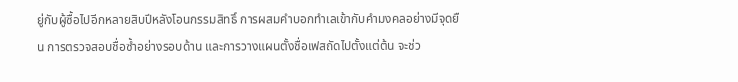ยู่กับผู้ซื้อไปอีกหลายสิบปีหลังโอนกรรมสิทธิ์ การผสมคำบอกทำเลเข้ากับคำมงคลอย่างมีจุดยืน การตรวจสอบชื่อซ้ำอย่างรอบด้าน และการวางแผนตั้งชื่อเฟสถัดไปตั้งแต่ต้น จะช่ว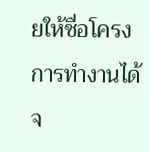ยให้ชื่อโครงการทำงานได้จ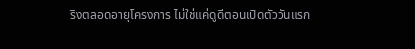ริงตลอดอายุโครงการ ไม่ใช่แค่ดูดีตอนเปิดตัววันแรก